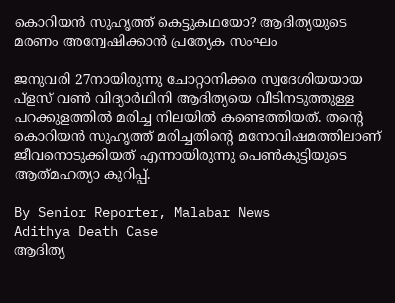കൊറിയൻ സുഹൃത്ത് കെട്ടുകഥയോ? ആദിത്യയുടെ മരണം അന്വേഷിക്കാൻ പ്രത്യേക സംഘം

ജനുവരി 27നായിരുന്നു ചോറ്റാനിക്കര സ്വദേശിയയായ പ്ളസ് വൺ വിദ്യാർഥിനി ആദിത്യയെ വീടിനടുത്തുള്ള പറക്കുളത്തിൽ മരിച്ച നിലയിൽ കണ്ടെത്തിയത്. തന്റെ കൊറിയൻ സുഹൃത്ത് മരിച്ചതിന്റെ മനോവിഷമത്തിലാണ് ജീവനൊടുക്കിയത് എന്നായിരുന്നു പെൺകുട്ടിയുടെ ആത്‍മഹത്യാ കുറിപ്പ്.

By Senior Reporter, Malabar News
Adithya Death Case
ആദിത്യ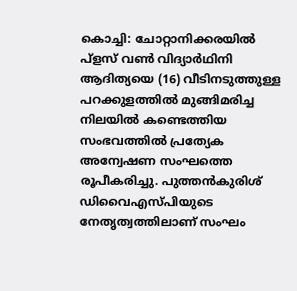കൊച്ചി: ചോറ്റാനിക്കരയിൽ പ്ളസ് വൺ വിദ്യാർഥിനി ആദിത്യയെ (16) വീടിനടുത്തുള്ള പറക്കുളത്തിൽ മുങ്ങിമരിച്ച നിലയിൽ കണ്ടെത്തിയ സംഭവത്തിൽ പ്രത്യേക അന്വേഷണ സംഘത്തെ രൂപീകരിച്ചു. പുത്തൻകുരിശ് ഡിവൈഎസ്‌പിയുടെ നേതൃത്വത്തിലാണ് സംഘം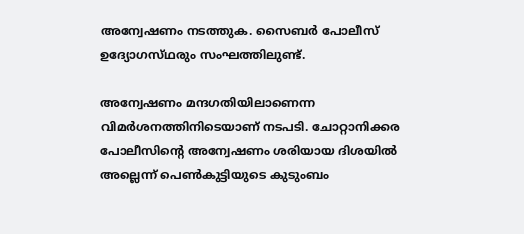അന്വേഷണം നടത്തുക. സൈബർ പോലീസ് ഉദ്യോഗസ്‌ഥരും സംഘത്തിലുണ്ട്.

അന്വേഷണം മന്ദഗതിയിലാണെന്ന വിമർശനത്തിനിടെയാണ് നടപടി. ചോറ്റാനിക്കര പോലീസിന്റെ അന്വേഷണം ശരിയായ ദിശയിൽ അല്ലെന്ന് പെൺകുട്ടിയുടെ കുടുംബം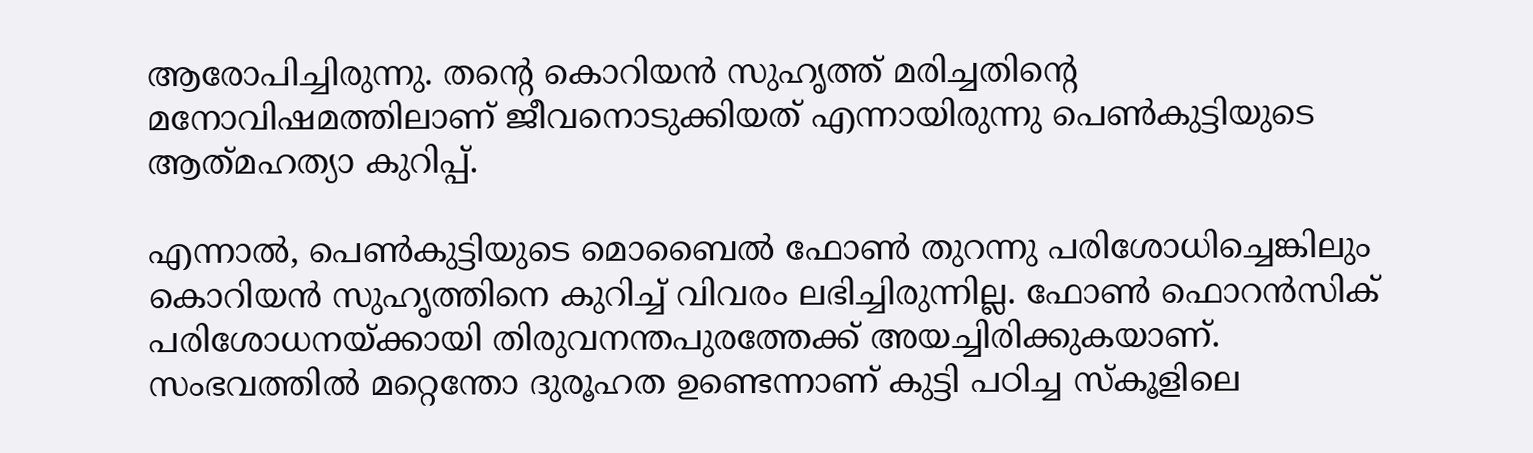ആരോപിച്ചിരുന്നു. തന്റെ കൊറിയൻ സുഹൃത്ത് മരിച്ചതിന്റെ മനോവിഷമത്തിലാണ് ജീവനൊടുക്കിയത് എന്നായിരുന്നു പെൺകുട്ടിയുടെ ആത്‍മഹത്യാ കുറിപ്പ്.

എന്നാൽ, പെൺകുട്ടിയുടെ മൊബൈൽ ഫോൺ തുറന്നു പരിശോധിച്ചെങ്കിലും കൊറിയൻ സുഹൃത്തിനെ കുറിച്ച് വിവരം ലഭിച്ചിരുന്നില്ല. ഫോൺ ഫൊറൻസിക് പരിശോധനയ്‌ക്കായി തിരുവനന്തപുരത്തേക്ക് അയച്ചിരിക്കുകയാണ്. സംഭവത്തിൽ മറ്റെന്തോ ദുരൂഹത ഉണ്ടെന്നാണ് കുട്ടി പഠിച്ച സ്‌കൂളിലെ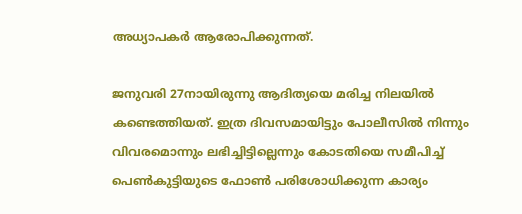അധ്യാപകർ ആരോപിക്കുന്നത്.

ജനുവരി 27നായിരുന്നു ആദിത്യയെ മരിച്ച നിലയിൽ കണ്ടെത്തിയത്. ഇത്ര ദിവസമായിട്ടും പോലീസിൽ നിന്നും വിവരമൊന്നും ലഭിച്ചിട്ടില്ലെന്നും കോടതിയെ സമീപിച്ച് പെൺകുട്ടിയുടെ ഫോൺ പരിശോധിക്കുന്ന കാര്യം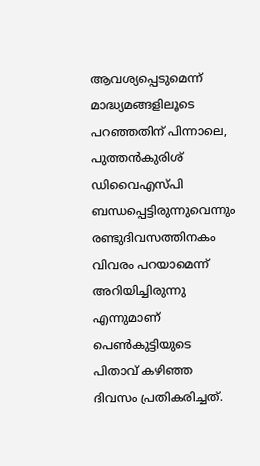ആവശ്യപ്പെടുമെന്ന് മാദ്ധ്യമങ്ങളിലൂടെ പറഞ്ഞതിന് പിന്നാലെ, പുത്തൻകുരിശ് ഡിവൈഎസ്‌പി ബന്ധപ്പെട്ടിരുന്നുവെന്നും രണ്ടുദിവസത്തിനകം വിവരം പറയാമെന്ന് അറിയിച്ചിരുന്നു എന്നുമാണ് പെൺകുട്ടിയുടെ പിതാവ് കഴിഞ്ഞ ദിവസം പ്രതികരിച്ചത്.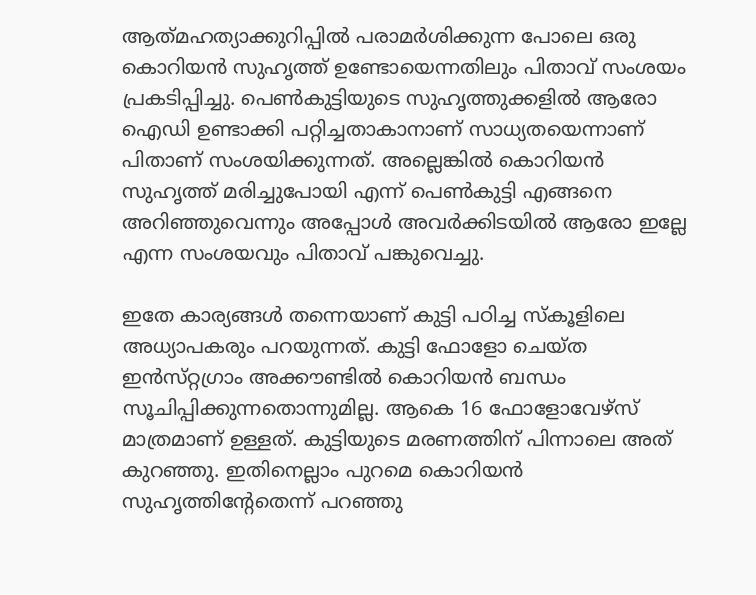ആത്‍മഹത്യാക്കുറിപ്പിൽ പരാമർശിക്കുന്ന പോലെ ഒരു കൊറിയൻ സുഹൃത്ത് ഉണ്ടോയെന്നതിലും പിതാവ് സംശയം പ്രകടിപ്പിച്ചു. പെൺകുട്ടിയുടെ സുഹൃത്തുക്കളിൽ ആരോ ഐഡി ഉണ്ടാക്കി പറ്റിച്ചതാകാനാണ് സാധ്യതയെന്നാണ് പിതാണ് സംശയിക്കുന്നത്. അല്ലെങ്കിൽ കൊറിയൻ സുഹൃത്ത് മരിച്ചുപോയി എന്ന് പെൺകുട്ടി എങ്ങനെ അറിഞ്ഞുവെന്നും അപ്പോൾ അവർക്കിടയിൽ ആരോ ഇല്ലേ എന്ന സംശയവും പിതാവ് പങ്കുവെച്ചു.

ഇതേ കാര്യങ്ങൾ തന്നെയാണ് കുട്ടി പഠിച്ച സ്‌കൂളിലെ അധ്യാപകരും പറയുന്നത്. കുട്ടി ഫോളോ ചെയ്‌ത ഇൻസ്‌റ്റഗ്രാം അക്കൗണ്ടിൽ കൊറിയൻ ബന്ധം സൂചിപ്പിക്കുന്നതൊന്നുമില്ല. ആകെ 16 ഫോളോവേഴ്‌സ് മാത്രമാണ് ഉള്ളത്. കുട്ടിയുടെ മരണത്തിന് പിന്നാലെ അത് കുറഞ്ഞു. ഇതിനെല്ലാം പുറമെ കൊറിയൻ സുഹൃത്തിന്റേതെന്ന് പറഞ്ഞു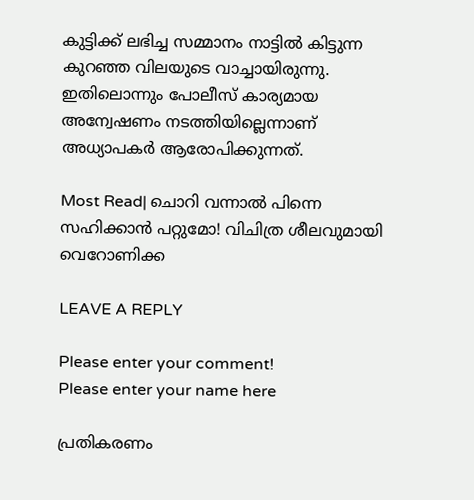കുട്ടിക്ക് ലഭിച്ച സമ്മാനം നാട്ടിൽ കിട്ടുന്ന കുറഞ്ഞ വിലയുടെ വാച്ചായിരുന്നു. ഇതിലൊന്നും പോലീസ് കാര്യമായ അന്വേഷണം നടത്തിയില്ലെന്നാണ് അധ്യാപകർ ആരോപിക്കുന്നത്.

Most Read| ചൊറി വന്നാൽ പിന്നെ സഹിക്കാൻ പറ്റുമോ! വിചിത്ര ശീലവുമായി വെറോണിക്ക

LEAVE A REPLY

Please enter your comment!
Please enter your name here

പ്രതികരണം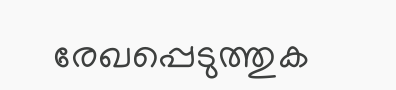രേഖപ്പെടുത്തുക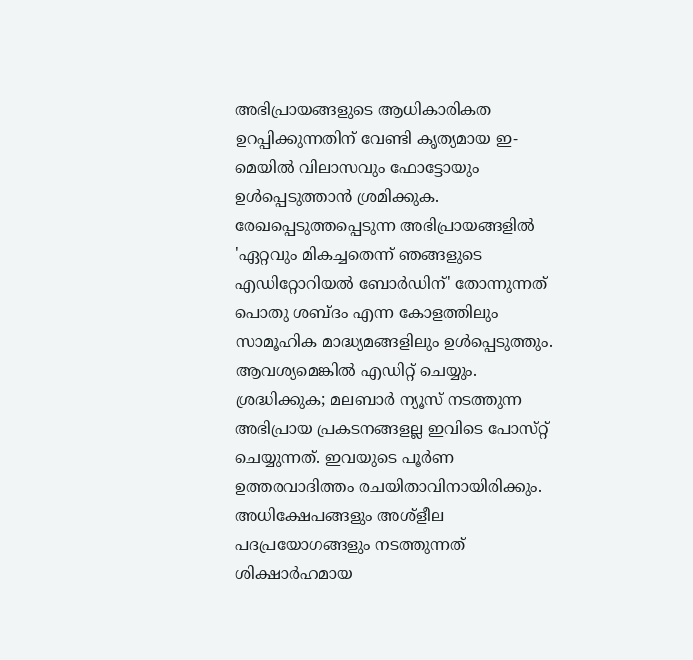അഭിപ്രായങ്ങളുടെ ആധികാരികത ഉറപ്പിക്കുന്നതിന് വേണ്ടി കൃത്യമായ ഇ-മെയിൽ വിലാസവും ഫോട്ടോയും ഉൾപ്പെടുത്താൻ ശ്രമിക്കുക. രേഖപ്പെടുത്തപ്പെടുന്ന അഭിപ്രായങ്ങളിൽ 'ഏറ്റവും മികച്ചതെന്ന് ഞങ്ങളുടെ എഡിറ്റോറിയൽ ബോർഡിന്' തോന്നുന്നത് പൊതു ശബ്‌ദം എന്ന കോളത്തിലും സാമൂഹിക മാദ്ധ്യമങ്ങളിലും ഉൾപ്പെടുത്തും. ആവശ്യമെങ്കിൽ എഡിറ്റ് ചെയ്യും. ശ്രദ്ധിക്കുക; മലബാർ ന്യൂസ് നടത്തുന്ന അഭിപ്രായ പ്രകടനങ്ങളല്ല ഇവിടെ പോസ്‌റ്റ് ചെയ്യുന്നത്. ഇവയുടെ പൂർണ ഉത്തരവാദിത്തം രചയിതാവിനായിരിക്കും. അധിക്ഷേപങ്ങളും അശ്‌ളീല പദപ്രയോഗങ്ങളും നടത്തുന്നത് ശിക്ഷാർഹമായ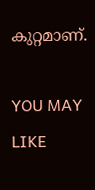കുറ്റമാണ്.

YOU MAY LIKE